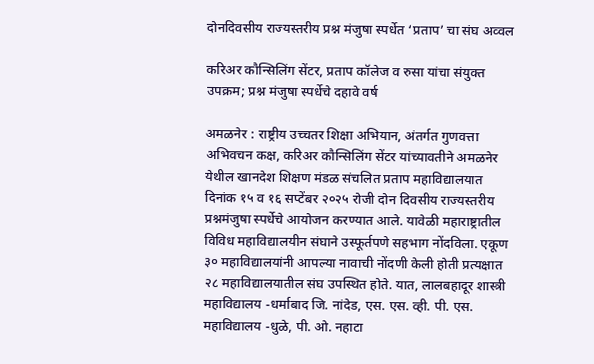दोनदिवसीय राज्यस्तरीय प्रश्न मंजुषा स्पर्धेत ‘प्रताप’ चा संघ अव्वल

करिअर कौन्सिलिंग सेंटर, प्रताप कॉलेज व रुसा यांचा संयुक्त उपक्रम; प्रश्न मंजुषा स्पर्धेचे दहावे वर्ष

अमळनेर : राष्ट्रीय उच्चतर शिक्षा अभियान, अंतर्गत गुणवत्ता अभिवचन कक्ष, करिअर कौन्सिलिंग सेंटर यांच्यावतीने अमळनेर येथील खानदेश शिक्षण मंडळ संचलित प्रताप महाविद्यालयात दिनांक १५ व १६ सप्टेंबर २०२५ रोजी दोन दिवसीय राज्यस्तरीय प्रश्नमंजुषा स्पर्धेचे आयोजन करण्यात आले. यावेळी महाराष्ट्रातील विविध महाविद्यालयीन संघाने उस्फूर्तपणे सहभाग नोंदविला. एकूण ३० महाविद्यालयांनी आपल्या नावाची नोंदणी केली होती प्रत्यक्षात २८ महाविद्यालयातील संघ उपस्थित होते. यात, लालबहादूर शास्त्री महाविद्यालय -धर्माबाद जि. नांदेड, एस. एस. व्ही. पी. एस. महाविद्यालय -धुळे, पी. ओ. नहाटा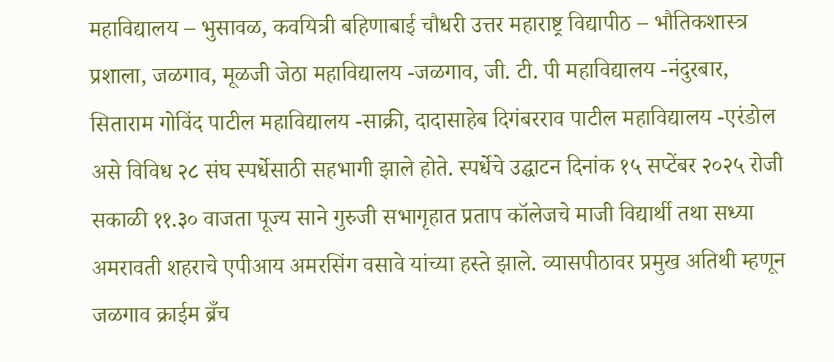महाविद्यालय – भुसावळ, कवयित्री बहिणाबाई चौधरी उत्तर महाराष्ट्र विद्यापीठ – भौतिकशास्त्र प्रशाला, जळगाव, मूळजी जेठा महाविद्यालय -जळगाव, जी. टी. पी महाविद्यालय -नंदुरबार, सिताराम गोविंद पाटील महाविद्यालय -साक्री, दादासाहेब दिगंबरराव पाटील महाविद्यालय -एरंडोल असे विविध २८ संघ स्पर्धेसाठी सहभागी झाले होते. स्पर्धेचे उद्घाटन दिनांक १५ सप्टेंबर २०२५ रोजी सकाळी ११.३० वाजता पूज्य साने गुरुजी सभागृहात प्रताप कॉलेजचे माजी विद्यार्थी तथा सध्या अमरावती शहराचे एपीआय अमरसिंग वसावे यांच्या हस्ते झाले. व्यासपीठावर प्रमुख अतिथी म्हणून जळगाव क्राईम ब्रँच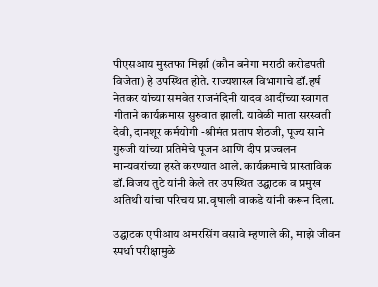पीएसआय मुस्तफा मिर्झा (कौन बनेगा मराठी करोडपती विजेता) हे उपस्थित होते. राज्यशास्त्र विभागाचे डॉ.हर्ष नेतकर यांच्या समवेत राजनंदिनी यादव आदींच्या स्वागत गीताने कार्यक्रमास सुरुवात झाली. यावेळी माता सरस्वती देवी, दानशूर कर्मयोगी -श्रीमंत प्रताप शेठजी, पूज्य साने गुरुजी यांच्या प्रतिमेचे पूजन आणि दीप प्रज्वलन मान्यवरांच्या हस्ते करण्यात आले. कार्यक्रमाचे प्रास्ताविक डॉ.विजय तुटे यांनी केले तर उपस्थित उद्घाटक व प्रमुख अतिथी यांचा परिचय प्रा.वृषाली वाकडे यांनी करून दिला.

उद्घाटक एपीआय अमरसिंग वसावे म्हणाले की, माझे जीवन स्पर्धा परीक्षामुळे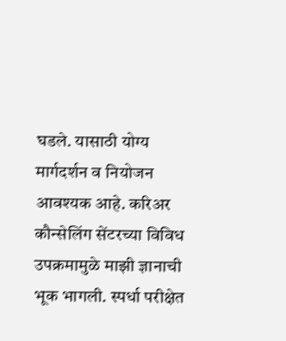घडले. यासाठी योग्य मार्गदर्शन व नियोजन आवश्यक आहे. करिअर कौन्सेलिंग सेंटरच्या विविध उपक्रमामुळे माझी ज्ञानाची भूक भागली. स्पर्धा परीक्षेत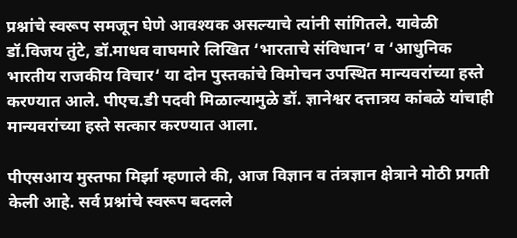प्रश्नांचे स्वरूप समजून घेणे आवश्यक असल्याचे त्यांनी सांगितले. यावेळी डॉ.विजय तुंटे, डॉ.माधव वाघमारे लिखित ‘भारताचे संविधान’ व ‘आधुनिक भारतीय राजकीय विचार‘ या दोन पुस्तकांचे विमोचन उपस्थित मान्यवरांच्या हस्ते करण्यात आले. पीएच.डी पदवी मिळाल्यामुळे डॉ. ज्ञानेश्वर दत्तात्रय कांबळे यांचाही मान्यवरांच्या हस्ते सत्कार करण्यात आला.

पीएसआय मुस्तफा मिर्झा म्हणाले की, आज विज्ञान व तंत्रज्ञान क्षेत्राने मोठी प्रगती केली आहे. सर्व प्रश्नांचे स्वरूप बदलले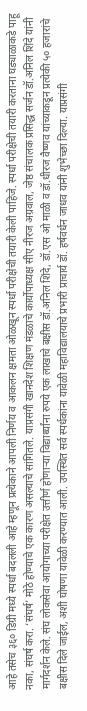आहे तसेच ३६० डिग्री मध्ये स्पर्धा बदलली आहे म्हणून प्रत्येकाने आपली निर्णय व आकलन क्षमता ओळखून स्पर्धा परीक्षेची तयारी केली पाहिजे. स्पर्धा परीक्षेची तयारी करताना घड्याळाकडे पाहू नका, संघर्ष करा. ‘संघर्ष’ मोठे होण्याचे एक कारण असल्याचे सांगितले. याप्रसंगी खानदेश शिक्षण मंडळाचे कार्योपाध्यक्ष सीए नीरज अग्रवाल, जेष्ठ संचालक प्रसिद्ध सर्जन डॉ.अनिल शिंदे यांनी मार्गदर्शन केले. संघ लोकसेवा आयोगाच्या परीक्षेत उत्तीर्ण होणाऱ्या विद्यार्थ्यांना रुपये एक लाखाचे बक्षीस डॉ.अनिल शिंदे, डॉ.एस ओ माळी व डॉ.धीरज वैष्णव यांच्याकडून प्रत्येकी ५० हजारांचे बक्षीस दिले जाईल, अशी घोषणा यावेळी करण्यात आली. उपस्थित सर्व स्पर्धकांना यावेळी महाविद्यालयाचे प्रभारी प्राचार्य डॉ. हर्षवर्धन जाधव यांनी शुभेच्छा दिल्या. याप्रसंगी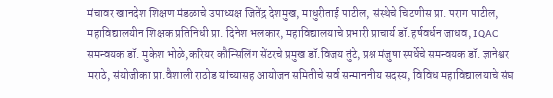मंचावर खानदेश शिक्षण मंडळाचे उपाध्यक्ष जितेंद्र देशमुख, माधुरीताई पाटील, संस्थेचे चिटणीस प्रा. पराग पाटील, महाविद्यालयीन शिक्षक प्रतिनिधी प्रा. दिनेश भलकार, महाविद्यालयाचे प्रभारी प्राचार्य डॉ.हर्षवर्धन जाधव, IQAC समन्वयक डॉ. मुकेश भोळे,करियर कौन्सिलिंग सेंटरचे प्रमुख डॉ.विजय तुंटे, प्रश्न मंजुषा स्पर्धेचे समन्वयक डॉ. ज्ञानेश्वर मराठे, संयोजीका प्रा.वैशाली राठोड यांच्यासह आयोजन समितीचे सर्व सन्माननीय सदस्य, विविध महाविद्यालयाचे संघ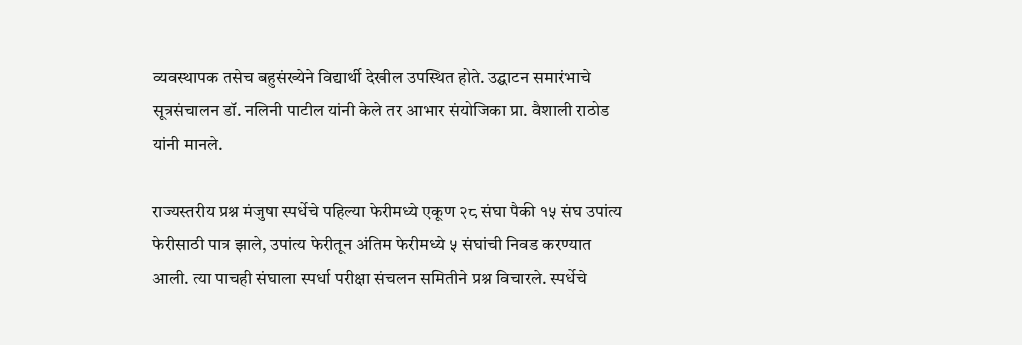व्यवस्थापक तसेच बहुसंख्येने विद्यार्थी देखील उपस्थित होते. उद्घाटन समारंभाचे सूत्रसंचालन डॉ. नलिनी पाटील यांनी केले तर आभार संयोजिका प्रा. वैशाली राठोड यांनी मानले.

राज्यस्तरीय प्रश्न मंजुषा स्पर्धेचे पहिल्या फेरीमध्ये एकूण २८ संघा पैकी १५ संघ उपांत्य फेरीसाठी पात्र झाले, उपांत्य फेरीतून अंतिम फेरीमध्ये ५ संघांची निवड करण्यात आली. त्या पाचही संघाला स्पर्धा परीक्षा संचलन समितीने प्रश्न विचारले. स्पर्धेचे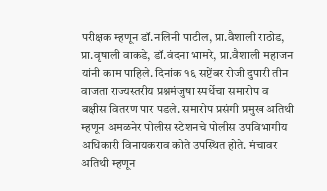परीक्षक म्हणून डॉ.नलिनी पाटील, प्रा.वैशाली राठोड, प्रा.वृषाली वाकडे, डॉ.वंदना भामरे, प्रा.वैशाली महाजन यांनी काम पाहिले. दिनांक १६ सप्टेंबर रोजी दुपारी तीन वाजता राज्यस्तरीय प्रश्नमंजुषा स्पर्धेचा समारोप व बक्षीस वितरण पार पडले. समारोप प्रसंगी प्रमुख अतिथी म्हणून अमळनेर पोलीस स्टेशनचे पोलीस उपविभागीय अधिकारी विनायकराव कोते उपस्थित होते. मंचावर अतिथी म्हणून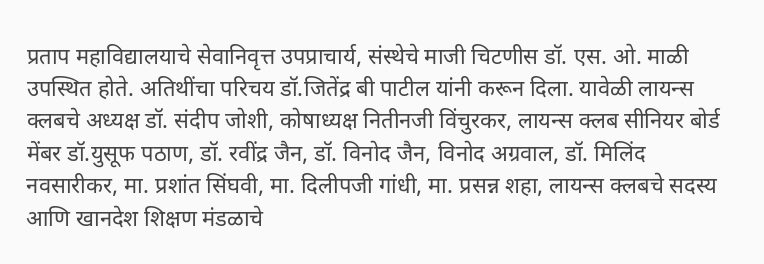प्रताप महाविद्यालयाचे सेवानिवृत्त उपप्राचार्य, संस्थेचे माजी चिटणीस डॉ. एस. ओ. माळी उपस्थित होते. अतिथींचा परिचय डॉ.जितेंद्र बी पाटील यांनी करून दिला. यावेळी लायन्स क्लबचे अध्यक्ष डॉ. संदीप जोशी, कोषाध्यक्ष नितीनजी विंचुरकर, लायन्स क्लब सीनियर बोर्ड मेंबर डॉ.युसूफ पठाण, डॉ. रवींद्र जैन, डॉ. विनोद जैन, विनोद अग्रवाल, डॉ. मिलिंद नवसारीकर, मा. प्रशांत सिंघवी, मा. दिलीपजी गांधी, मा. प्रसन्न शहा, लायन्स क्लबचे सदस्य आणि खानदेश शिक्षण मंडळाचे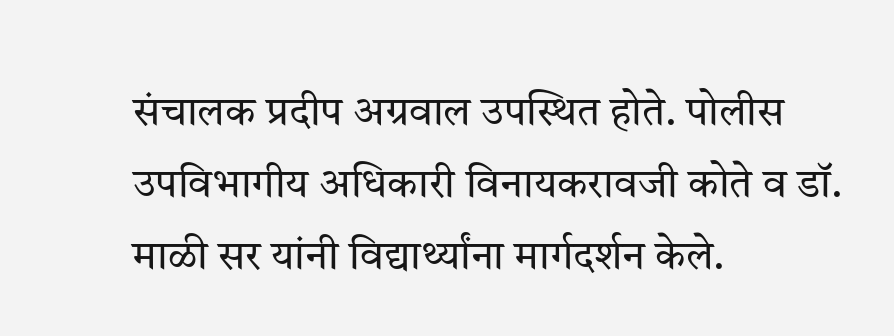संचालक प्रदीप अग्रवाल उपस्थित होते. पोलीस उपविभागीय अधिकारी विनायकरावजी कोते व डॉ. माळी सर यांनी विद्यार्थ्यांना मार्गदर्शन केले.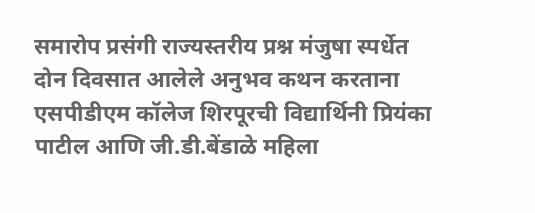समारोप प्रसंगी राज्यस्तरीय प्रश्न मंजुषा स्पर्धेत दोन दिवसात आलेले अनुभव कथन करताना एसपीडीएम कॉलेज शिरपूरची विद्यार्थिनी प्रियंका पाटील आणि जी.डी.बेंडाळे महिला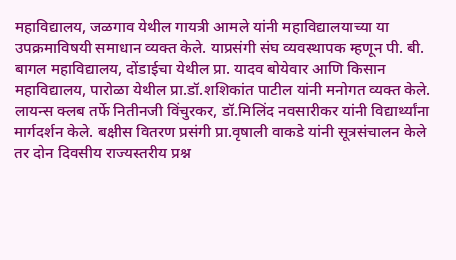महाविद्यालय, जळगाव येथील गायत्री आमले यांनी महाविद्यालयाच्या या उपक्रमाविषयी समाधान व्यक्त केले. याप्रसंगी संघ व्यवस्थापक म्हणून पी. बी. बागल महाविद्यालय, दोंडाईचा येथील प्रा. यादव बोयेवार आणि किसान महाविद्यालय, पारोळा येथील प्रा.डॉ.शशिकांत पाटील यांनी मनोगत व्यक्त केले. लायन्स क्लब तर्फे नितीनजी विंचुरकर, डॉ.मिलिंद नवसारीकर यांनी विद्यार्थ्यांना मार्गदर्शन केले. बक्षीस वितरण प्रसंगी प्रा.वृषाली वाकडे यांनी सूत्रसंचालन केले तर दोन दिवसीय राज्यस्तरीय प्रश्न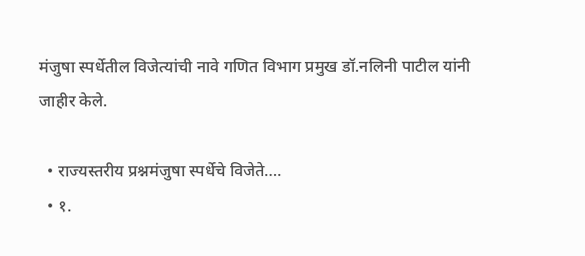मंजुषा स्पर्धेतील विजेत्यांची नावे गणित विभाग प्रमुख डॉ.नलिनी पाटील यांनी जाहीर केले.

  • राज्यस्तरीय प्रश्नमंजुषा स्पर्धेचे विजेते….
  • १.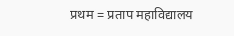प्रथम = प्रताप महाविद्यालय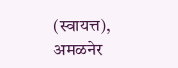(स्वायत्त), अमळनेर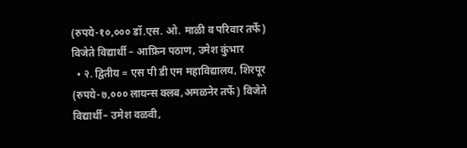(रुपये-१०,००० डॉ.एस. ओ. माळी व परिवार तर्फे) विजेते विद्यार्थी – आफ्रिन पठाण, उमेश कुंभार
  • २. द्वितीय = एस पी डी एम महाविद्यालय, शिरपूर (रुपये-७,००० लायन्स क्लब,अमळनेर तर्फे) विजेते विद्यार्थी– उमेश वळवी,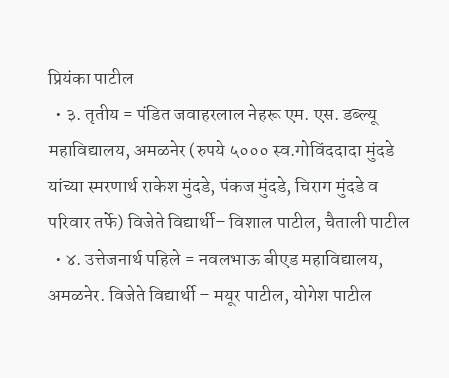प्रियंका पाटील
  • ३. तृतीय = पंडित जवाहरलाल नेहरू एम. एस. डब्ल्यू महाविद्यालय, अमळनेर (रुपये ५००० स्व.गोविंददादा मुंदडे यांच्या स्मरणार्थ राकेश मुंदडे, पंकज मुंदडे, चिराग मुंदडे व परिवार तर्फे) विजेते विद्यार्थी– विशाल पाटील, चैताली पाटील
  • ४. उत्तेजनार्थ पहिले = नवलभाऊ बीएड महाविद्यालय, अमळनेर. विजेते विद्यार्थी – मयूर पाटील, योगेश पाटील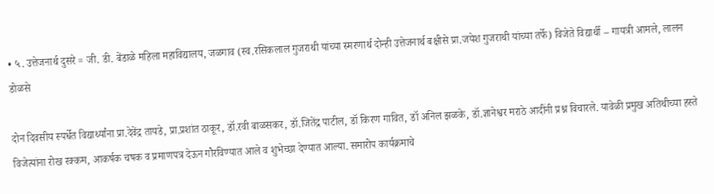• ५. उत्तेजनार्थ दुसरे = जी. डी. बेंडाळे महिला महाविद्यालय, जळगाव (स्व.रसिकलाल गुजराथी यांच्या स्मरणार्थ दोन्ही उत्तेजनार्थ बक्षीसे प्रा.जयेश गुजराथी यांच्या तर्फे) विजेते विद्यार्थी – गायत्री आमले, लालन डोळसे

दोन दिवसीय स्पर्धेत विद्यार्थ्यांना प्रा.देवेंद्र तायडे, प्रा.प्रशांत ठाकूर, डॉ.रवी बाळसकर, डॉ.जितेंद्र पाटील, डॉ किरण गावित, डॉ अनिल झळके, डॉ.ज्ञानेश्वर मराठे आदींनी प्रश्न विचारले. यावेळी प्रमुख अतिथीच्या हस्ते विजेत्यांना रोख रक्कम, आकर्षक चषक व प्रमाणपत्र देऊन गौरविण्यात आले व शुभेच्छा देण्यात आल्या. समारोप कार्यक्रमाचे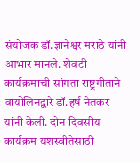संयोजक डॉ.ज्ञानेश्वर मराठे यांनी आभार मानले. शेवटी कार्यक्रमाची सांगता राष्ट्रगीताने वायोलिनद्वारे डॉ.हर्ष नेतकर यांनी केली. दोन दिवसीय कार्यक्रम यशस्वीतेसाठी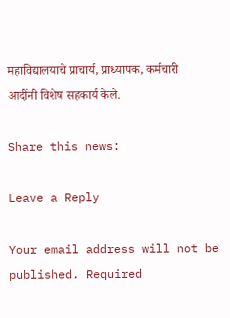महाविद्यालयाचे प्राचार्य, प्राध्यापक, कर्मचारी आदींनी विशेष सहकार्य केले.

Share this news:

Leave a Reply

Your email address will not be published. Required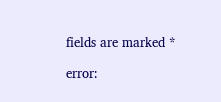fields are marked *

error: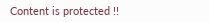Content is protected !!